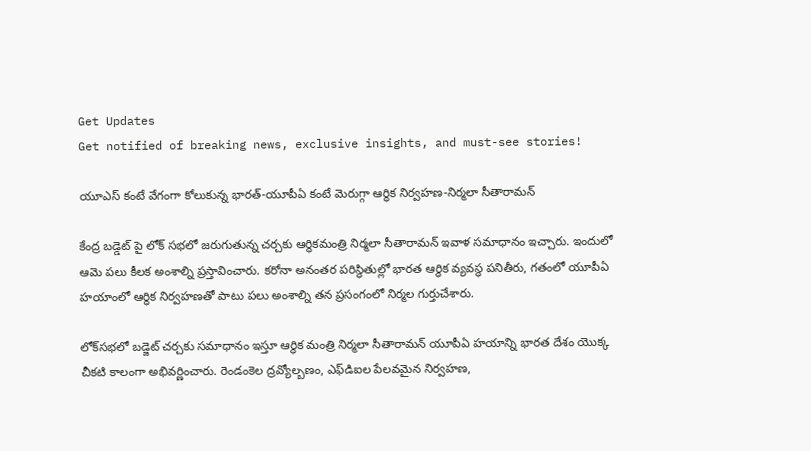Get Updates
Get notified of breaking news, exclusive insights, and must-see stories!

యూఎస్ కంటే వేగంగా కోలుకున్న భారత్-యూపీఏ కంటే మెరుగ్గా ఆర్ధిక నిర్వహణ-నిర్మలా సీతారామన్

కేంద్ర బడ్డెట్ పై లోక్ సభలో జరుగుతున్న చర్చకు ఆర్ధికమంత్రి నిర్మలా సీతారామన్ ఇవాళ సమాధానం ఇచ్చారు. ఇందులో ఆమె పలు కీలక అంశాల్ని ప్రస్తావించారు. కరోనా అనంతర పరిస్ధితుల్లో భారత ఆర్ధిక వ్యవస్ధ పనితీరు, గతంలో యూపీఏ హయాంలో ఆర్ధిక నిర్వహణతో పాటు పలు అంశాల్ని తన ప్రసంగంలో నిర్మల గుర్తుచేశారు.

లోక్‌సభలో బడ్జెట్ చర్చకు సమాధానం ఇస్తూ ఆర్థిక మంత్రి నిర్మలా సీతారామన్ యూపీఏ హయాన్ని భారత దేశం యొక్క చీకటి కాలంగా అభివర్ణించారు. రెండంకెల ద్రవ్యోల్బణం, ఎఫ్‌డిఐల పేలవమైన నిర్వహణ,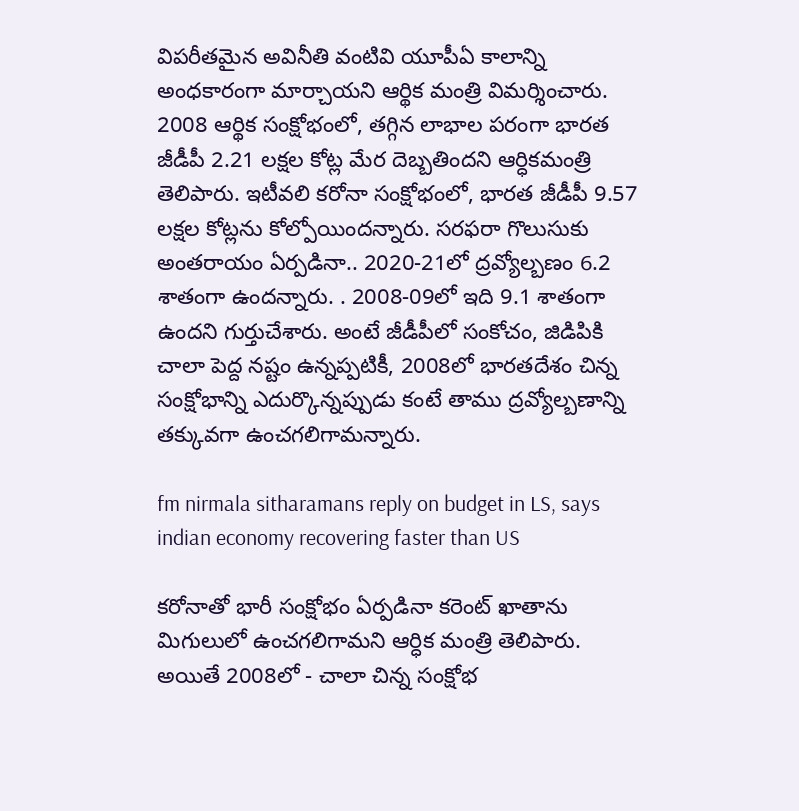విపరీతమైన అవినీతి వంటివి యూపీఏ కాలాన్ని అంధకారంగా మార్చాయని ఆర్థిక మంత్రి విమర్శించారు. 2008 ఆర్థిక సంక్షోభంలో, తగ్గిన లాభాల పరంగా భారత జీడీపీ 2.21 లక్షల కోట్ల మేర దెబ్బతిందని ఆర్ధికమంత్రి తెలిపారు. ఇటీవలి కరోనా సంక్షోభంలో, భారత జీడీపీ 9.57 లక్షల కోట్లను కోల్పోయిందన్నారు. సరఫరా గొలుసుకు అంతరాయం ఏర్పడినా.. 2020-21లో ద్రవ్యోల్బణం 6.2 శాతంగా ఉందన్నారు. . 2008-09లో ఇది 9.1 శాతంగా ఉందని గుర్తుచేశారు. అంటే జీడీపీలో సంకోచం, జిడిపికి చాలా పెద్ద నష్టం ఉన్నప్పటికీ, 2008లో భారతదేశం చిన్న సంక్షోభాన్ని ఎదుర్కొన్నప్పుడు కంటే తాము ద్రవ్యోల్బణాన్ని తక్కువగా ఉంచగలిగామన్నారు.

fm nirmala sitharamans reply on budget in LS, says indian economy recovering faster than US

కరోనాతో భారీ సంక్షోభం ఏర్పడినా కరెంట్ ఖాతాను మిగులులో ఉంచగలిగామని ఆర్ధిక మంత్రి తెలిపారు. అయితే 2008లో - చాలా చిన్న సంక్షోభ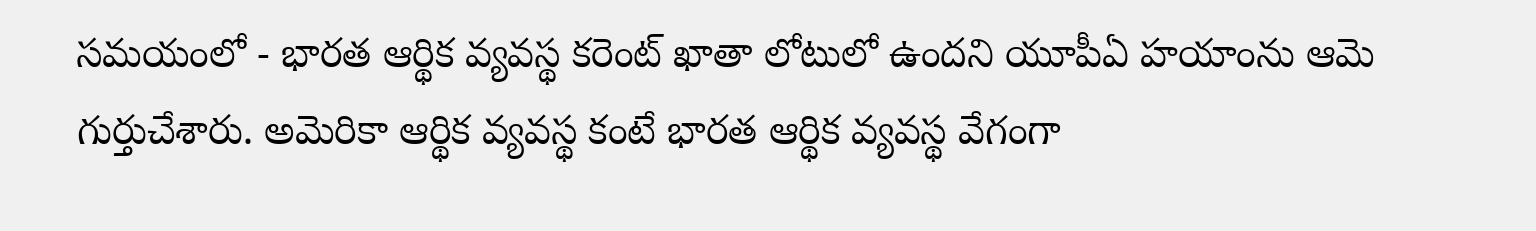సమయంలో - భారత ఆర్థిక వ్యవస్థ కరెంట్ ఖాతా లోటులో ఉందని యూపీఏ హయాంను ఆమె గుర్తుచేశారు. అమెరికా ఆర్థిక వ్యవస్థ కంటే భారత ఆర్థిక వ్యవస్థ వేగంగా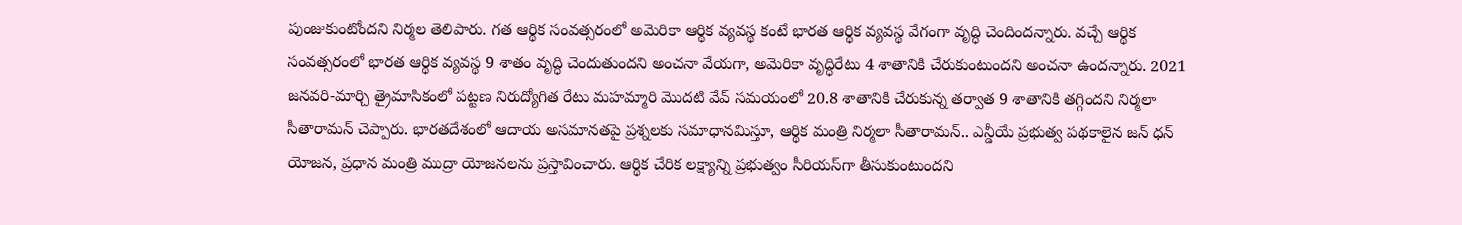పుంజుకుంటోందని నిర్మల తెలిపారు. గత ఆర్థిక సంవత్సరంలో అమెరికా ఆర్థిక వ్యవస్థ కంటే భారత ఆర్థిక వ్యవస్థ వేగంగా వృద్ధి చెందిందన్నారు. వచ్చే ఆర్థిక సంవత్సరంలో భారత ఆర్థిక వ్యవస్థ 9 శాతం వృద్ధి చెందుతుందని అంచనా వేయగా, అమెరికా వృద్ధిరేటు 4 శాతానికి చేరుకుంటుందని అంచనా ఉందన్నారు. 2021 జనవరి-మార్చి త్రైమాసికంలో పట్టణ నిరుద్యోగిత రేటు మహమ్మారి మొదటి వేవ్ సమయంలో 20.8 శాతానికి చేరుకున్న తర్వాత 9 శాతానికి తగ్గిందని నిర్మలా సీతారామన్ చెప్పారు. భారతదేశంలో ఆదాయ అసమానతపై ప్రశ్నలకు సమాధానమిస్తూ, ఆర్థిక మంత్రి నిర్మలా సీతారామన్.. ఎన్డీయే ప్రభుత్వ పథకాలైన జన్ ధన్ యోజన, ప్రధాన మంత్రి ముద్రా యోజనలను ప్రస్తావించారు. ఆర్థిక చేరిక లక్ష్యాన్ని ప్రభుత్వం సీరియస్‌గా తీసుకుంటుందని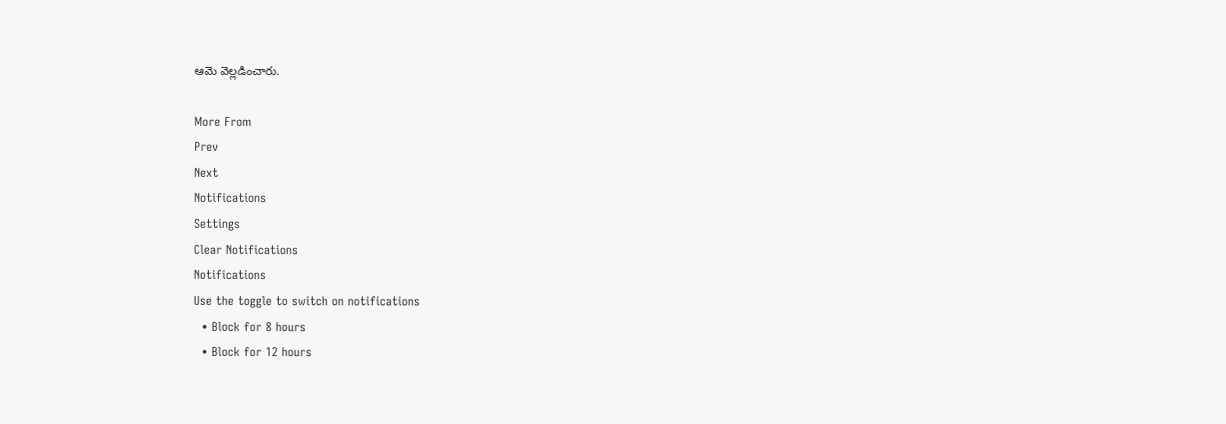ఆమె వెల్లడించారు.

More From
Prev
Next
Notifications
Settings
Clear Notifications
Notifications
Use the toggle to switch on notifications
  • Block for 8 hours
  • Block for 12 hours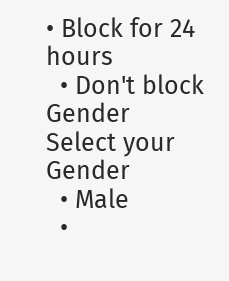• Block for 24 hours
  • Don't block
Gender
Select your Gender
  • Male
  •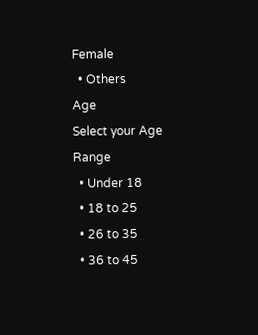Female
  • Others
Age
Select your Age Range
  • Under 18
  • 18 to 25
  • 26 to 35
  • 36 to 45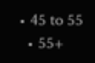• 45 to 55
  • 55+